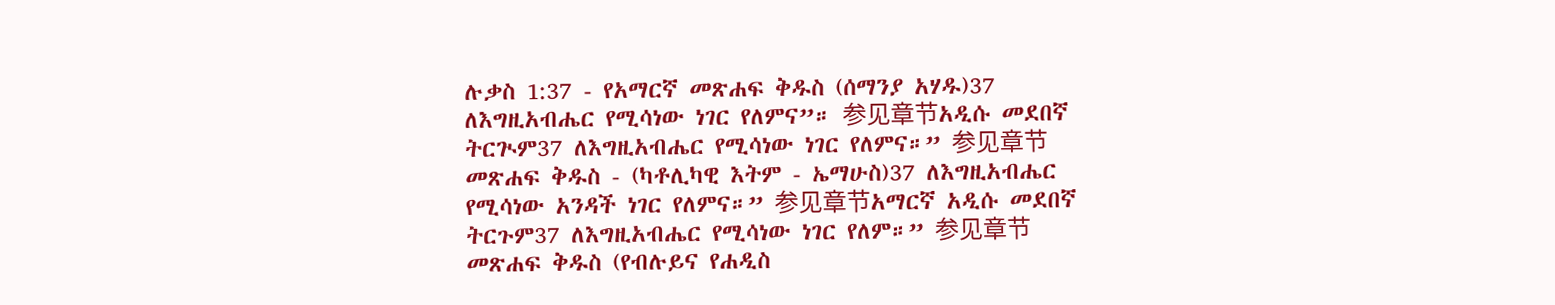ሉቃስ 1:37 - የአማርኛ መጽሐፍ ቅዱስ (ሰማንያ አሃዱ)37 ለእግዚአብሔር የሚሳነው ነገር የለምና”። 参见章节አዲሱ መደበኛ ትርጒም37 ለእግዚአብሔር የሚሳነው ነገር የለምና።” 参见章节መጽሐፍ ቅዱስ - (ካቶሊካዊ እትም - ኤማሁስ)37 ለእግዚአብሔር የሚሳነው አንዳች ነገር የለምና።” 参见章节አማርኛ አዲሱ መደበኛ ትርጉም37 ለእግዚአብሔር የሚሳነው ነገር የለም።” 参见章节መጽሐፍ ቅዱስ (የብሉይና የሐዲስ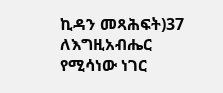ኪዳን መጻሕፍት)37 ለእግዚአብሔር የሚሳነው ነገር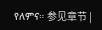የለምና። 参见章节 |